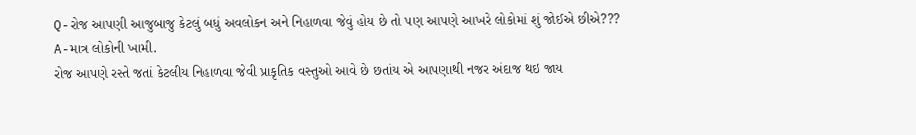Q-રોજ આપણી આજુબાજુ કેટલું બધું અવલોકન અને નિહાળવા જેવું હોય છે તો પણ આપણે આખરે લોકોમાં શું જોઈએ છીએ???
A-માત્ર લોકોની ખામી.
રોજ આપણે રસ્તે જતાં કેટલીય નિહાળવા જેવી પ્રાકૃતિક વસ્તુઓ આવે છે છતાંય એ આપણાથી નજર અંદાજ થઇ જાય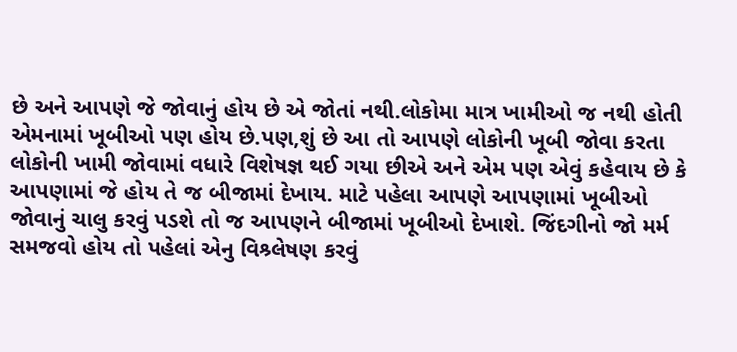છે અને આપણે જે જોવાનું હોય છે એ જોતાં નથી.લોકોમા માત્ર ખામીઓ જ નથી હોતી એમનામાં ખૂબીઓ પણ હોય છે.પણ,શું છે આ તો આપણે લોકોની ખૂબી જોવા કરતા લોકોની ખામી જોવામાં વધારે વિશેષજ્ઞ થઈ ગયા છીએ અને એમ પણ એવું કહેવાય છે કે આપણામાં જે હોય તે જ બીજામાં દેખાય. માટે પહેલા આપણે આપણામાં ખૂબીઓ જોવાનું ચાલુ કરવું પડશે તો જ આપણને બીજામાં ખૂબીઓ દેખાશે. જિંદગીનો જો મર્મ સમજવો હોય તો પહેલાં એનુ વિશ્ર્લેષણ કરવું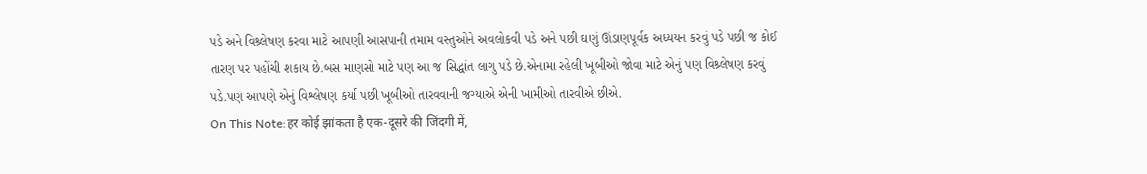પડે અને વિશ્ર્લેષણ કરવા માટે આપણી આસપાની તમામ વસ્તુઓને અવલોકવી પડે અને પછી ઘણું ઊંડાણપૂર્વક અધ્યયન કરવું પડે પછી જ કોઈ તારણ પર પહોંચી શકાય છે.બસ માણસો માટે પણ આ જ સિદ્ધાંત લાગુ પડે છે.એનામા રહેલી ખૂબીઓ જોવા માટે એનું પણ વિશ્ર્લેષણ કરવું પડે.પણ આપણે એનું વિશ્લેષણ કર્યા પછી ખૂબીઓ તારવવાની જગ્યાએ એની ખામીઓ તારવીએ છીએ.
On This Note:हर कोई झांकता है एक-दूसरे की जिंदगी में,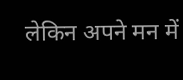लेकिन अपने मन में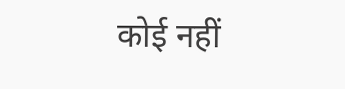कोई नहीं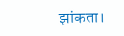झांकता।